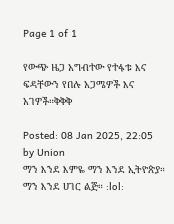Page 1 of 1

የውጭ ዜጋ አግብተው የተፋቱ እና ፍዳቸውን የበሉ አጋሜዎች እና አገዎች።ቅቅቅ

Posted: 08 Jan 2025, 22:05
by Union
ማን እንደ እምዬ ማን እንደ ኢትዮጵያ። ማን እንደ ሀገር ልጅ። :lol: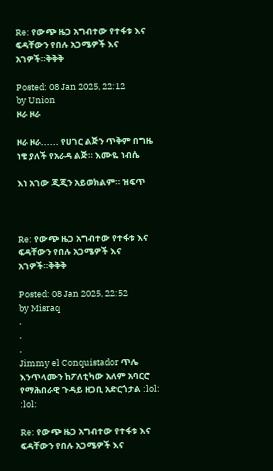Re: የውጭ ዜጋ አግብተው የተፋቱ እና ፍዳቸውን የበሉ አጋሜዎች እና አገዎች።ቅቅቅ

Posted: 08 Jan 2025, 22:12
by Union
ዞራ ዞራ

ዞራ ዞራ...... የሀገር ልጅን ጥቅም በግዜ ነቄ ያለች የአራዳ ልጅ። እሙዬ ነብሴ

እነ አገው ጂጂን አይወክልም። ዝፍጥ



Re: የውጭ ዜጋ አግብተው የተፋቱ እና ፍዳቸውን የበሉ አጋሜዎች እና አገዎች።ቅቅቅ

Posted: 08 Jan 2025, 22:52
by Misraq
.
.
.
Jimmy el Conquistador ጥሌ እንጥላሙን ከፖለቲካው አለም አባርሮ የማሕበራዊ ጉዳይ ዘጋቢ አድርጎታል :lol: :lol:

Re: የውጭ ዜጋ አግብተው የተፋቱ እና ፍዳቸውን የበሉ አጋሜዎች እና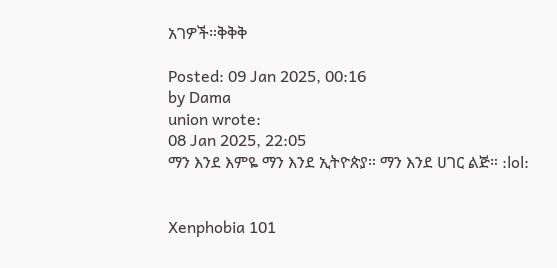አገዎች።ቅቅቅ

Posted: 09 Jan 2025, 00:16
by Dama
union wrote:
08 Jan 2025, 22:05
ማን እንደ እምዬ ማን እንደ ኢትዮጵያ። ማን እንደ ሀገር ልጅ። :lol:


Xenphobia 101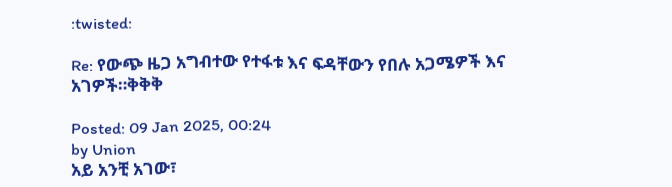:twisted:

Re: የውጭ ዜጋ አግብተው የተፋቱ እና ፍዳቸውን የበሉ አጋሜዎች እና አገዎች።ቅቅቅ

Posted: 09 Jan 2025, 00:24
by Union
አይ አንቺ አገው፣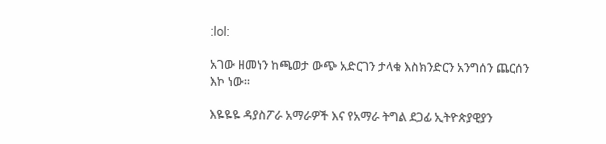:lol:

አገው ዘመነን ከጫወታ ውጭ አድርገን ታላቁ እስክንድርን አንግሰን ጨርሰን እኮ ነው።

እዬዬዬ ዳያስፖራ አማራዎች እና የአማራ ትግል ደጋፊ ኢትዮጵያዊያን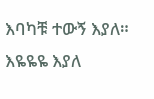እባካቹ ተውኝ እያለ። እዬዬዬ እያለ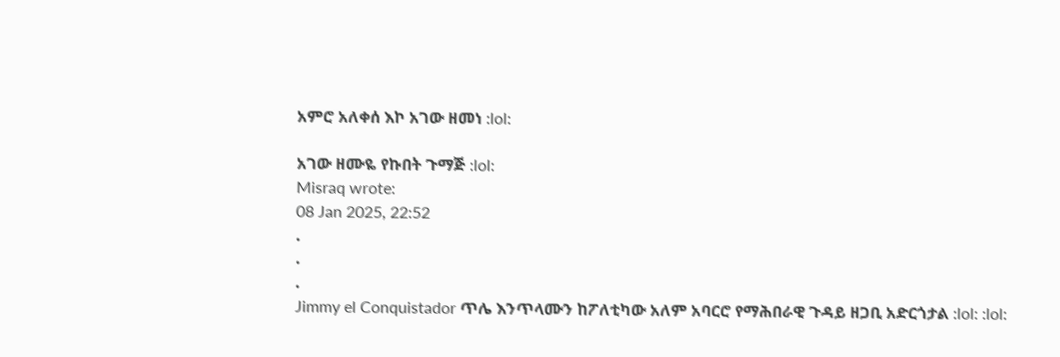አምሮ አለቀሰ እኮ አገው ዘመነ :lol:

አገው ዘሙዬ የኩበት ጉማጅ :lol:
Misraq wrote:
08 Jan 2025, 22:52
.
.
.
Jimmy el Conquistador ጥሌ እንጥላሙን ከፖለቲካው አለም አባርሮ የማሕበራዊ ጉዳይ ዘጋቢ አድርጎታል :lol: :lol: